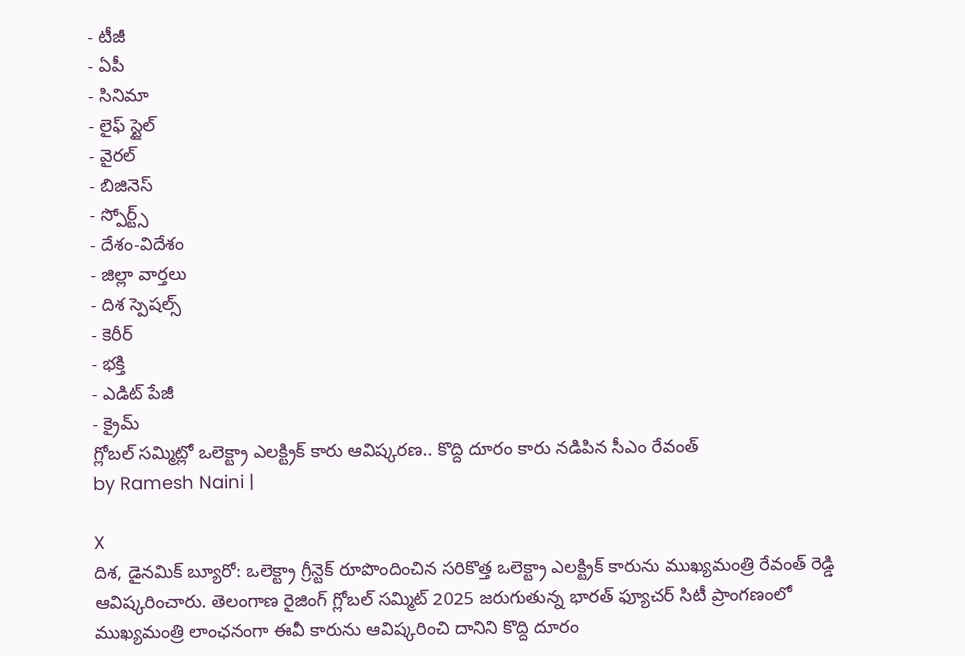- టీజీ
- ఏపీ
- సినిమా
- లైఫ్ స్టైల్
- వైరల్
- బిజినెస్
- స్పోర్ట్స్
- దేశం-విదేశం
- జిల్లా వార్తలు
- దిశ స్పెషల్స్
- కెరీర్
- భక్తి
- ఎడిట్ పేజీ
- క్రైమ్
గ్లోబల్ సమ్మిట్లో ఒలెక్ట్రా ఎలక్ట్రిక్ కారు ఆవిష్కరణ.. కొద్ది దూరం కారు నడిపిన సీఎం రేవంత్
by Ramesh Naini |

X
దిశ, డైనమిక్ బ్యూరో: ఒలెక్ట్రా గ్రీన్టెక్ రూపొందించిన సరికొత్త ఒలెక్ట్రా ఎలక్ట్రిక్ కారును ముఖ్యమంత్రి రేవంత్ రెడ్డి ఆవిష్కరించారు. తెలంగాణ రైజింగ్ గ్లోబల్ సమ్మిట్ 2025 జరుగుతున్న భారత్ ఫ్యూచర్ సిటీ ప్రాంగణంలో ముఖ్యమంత్రి లాంఛనంగా ఈవీ కారును ఆవిష్కరించి దానిని కొద్ది దూరం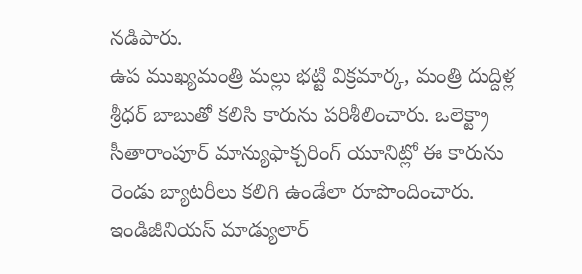నడిపారు.
ఉప ముఖ్యమంత్రి మల్లు భట్టి విక్రమార్క, మంత్రి దుద్దిళ్ల శ్రీధర్ బాబుతో కలిసి కారును పరిశీలించారు. ఒలెక్ట్రా సీతారాంపూర్ మాన్యుఫాక్చరింగ్ యూనిట్లో ఈ కారును రెండు బ్యాటరీలు కలిగి ఉండేలా రూపొందించారు. ఇండిజీనియస్ మాడ్యులార్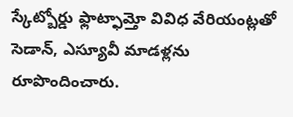స్కేట్బోర్డు ఫ్లాట్ఫామ్తో వివిధ వేరియంట్లతో సెడాన్, ఎస్యూవీ మాడళ్లను రూపొందించారు.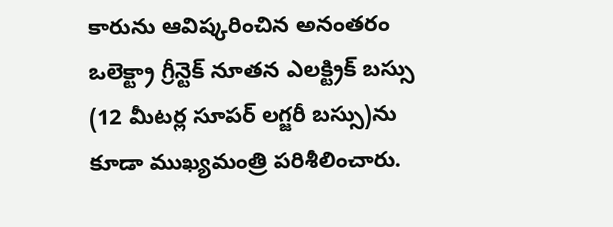కారును ఆవిష్కరించిన అనంతరం ఒలెక్ట్రా గ్రీన్టెక్ నూతన ఎలక్ట్రిక్ బస్సు (12 మీటర్ల సూపర్ లగ్జరీ బస్సు)ను కూడా ముఖ్యమంత్రి పరిశీలించారు.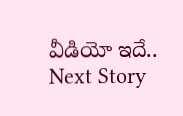వీడియో ఇదే..
Next Story